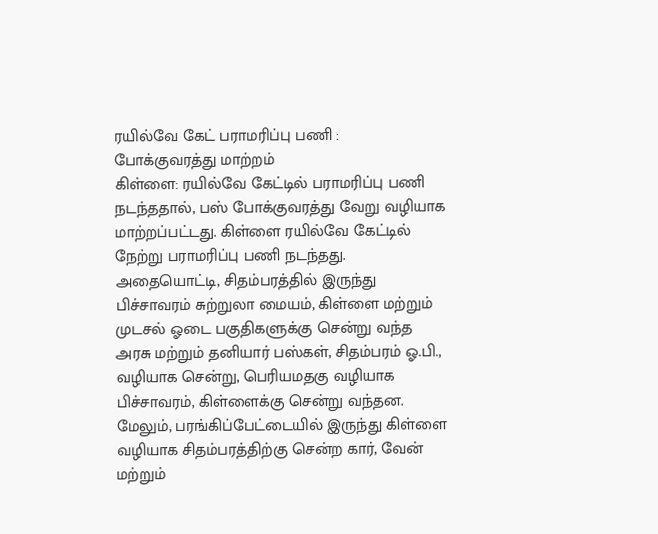ரயில்வே கேட் பராமரிப்பு பணி : போக்குவரத்து மாற்றம்
கிள்ளை: ரயில்வே கேட்டில் பராமரிப்பு பணி நடந்ததால், பஸ் போக்குவரத்து வேறு வழியாக மாற்றப்பட்டது. கிள்ளை ரயில்வே கேட்டில் நேற்று பராமரிப்பு பணி நடந்தது. அதையொட்டி, சிதம்பரத்தில் இருந்து பிச்சாவரம் சுற்றுலா மையம், கிள்ளை மற்றும் முடசல் ஓடை பகுதிகளுக்கு சென்று வந்த அரசு மற்றும் தனியார் பஸ்கள், சிதம்பரம் ஓ.பி., வழியாக சென்று, பெரியமதகு வழியாக பிச்சாவரம், கிள்ளைக்கு சென்று வந்தன. மேலும், பரங்கிப்பேட்டையில் இருந்து கிள்ளை வழியாக சிதம்பரத்திற்கு சென்ற கார், வேன் மற்றும்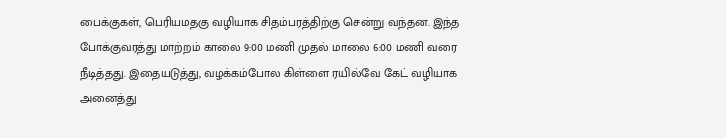பைக்குகள், பெரியமதகு வழியாக சிதம்பரத்திற்கு சென்று வந்தன. இந்த போக்குவரத்து மாற்றம் காலை 9:00 மணி முதல் மாலை 6:00 மணி வரை நீடித்தது. இதையடுத்து, வழக்கம்போல கிள்ளை ரயில்வே கேட் வழியாக அனைத்து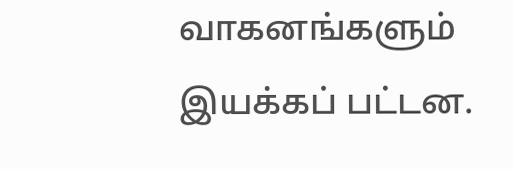வாகனங்களும் இயக்கப் பட்டன.